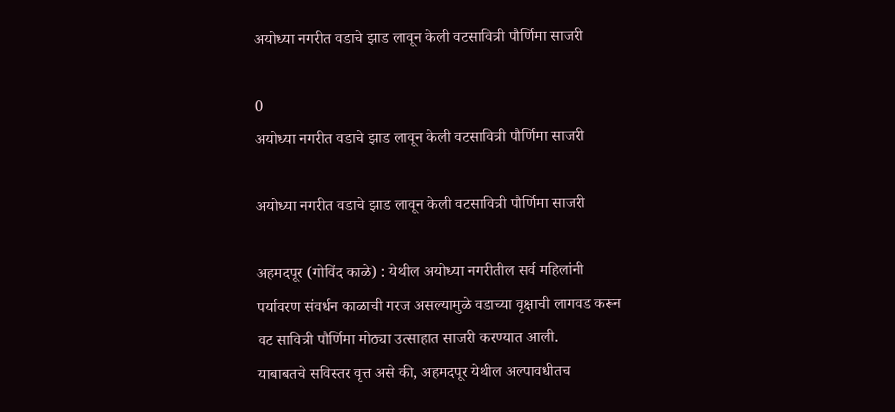अयोध्या नगरीत वडाचे झाड लावून केली वटसावित्री पौर्णिमा साजरी

0
अयोध्या नगरीत वडाचे झाड लावून केली वटसावित्री पौर्णिमा साजरी

अयोध्या नगरीत वडाचे झाड लावून केली वटसावित्री पौर्णिमा साजरी

अहमदपूर (गोविंद काळे) : येथील अयोध्या नगरीतील सर्व महिलांनी पर्यावरण संवर्धन काळाची गरज असल्यामुळे वडाच्या वृक्षाची लागवड करून वट सावित्री पौर्णिमा मोठ्या उत्साहात साजरी करण्यात आली.
याबाबतचे सविस्तर वृत्त असे की, अहमदपूर येथील अल्पावधीतच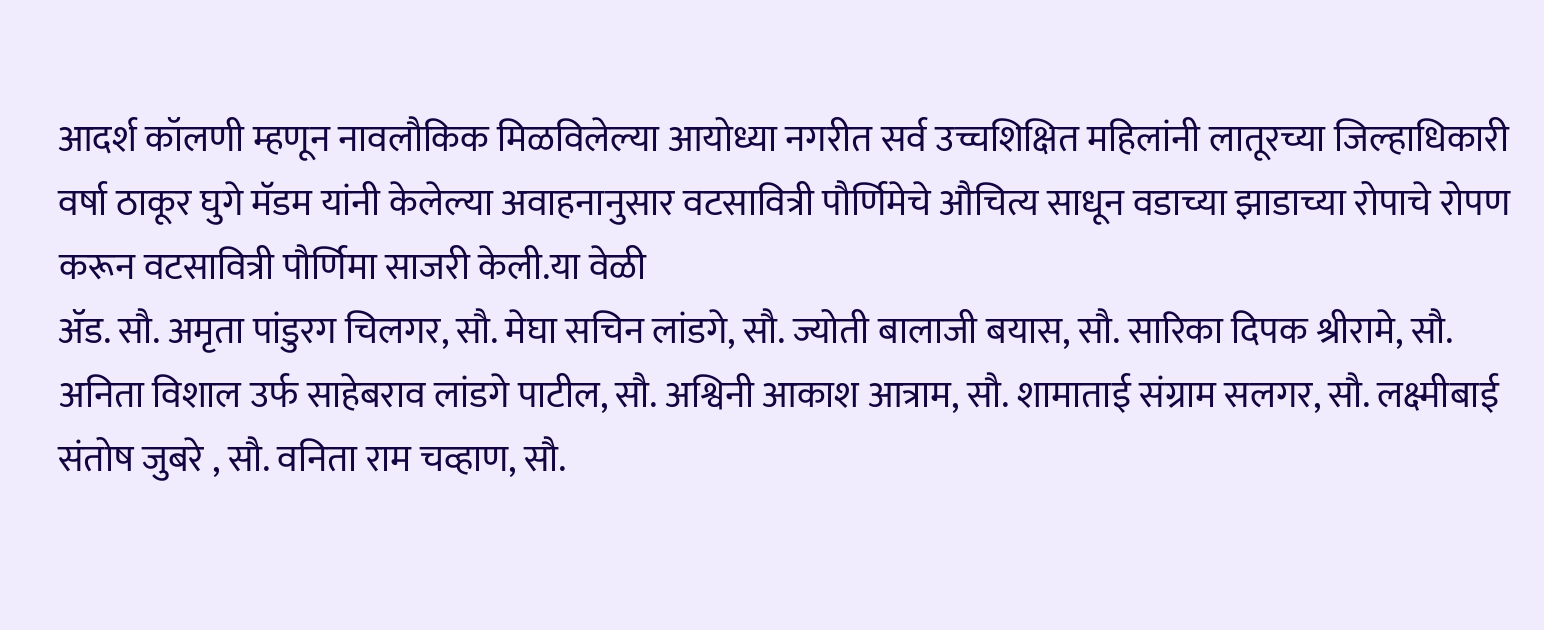आदर्श कॉलणी म्हणून नावलौकिक मिळविलेल्या आयोध्या नगरीत सर्व उच्चशिक्षित महिलांनी लातूरच्या जिल्हाधिकारी वर्षा ठाकूर घुगे मॅडम यांनी केलेल्या अवाहनानुसार वटसावित्री पौर्णिमेचे औचित्य साधून वडाच्या झाडाच्या रोपाचे रोपण करून वटसावित्री पौर्णिमा साजरी केली.या वेळी
ॲड. सौ. अमृता पांडुरग चिलगर, सौ. मेघा सचिन लांडगे, सौ. ज्योती बालाजी बयास, सौ. सारिका दिपक श्रीरामे, सौ. अनिता विशाल उर्फ साहेबराव लांडगे पाटील, सौ. अश्विनी आकाश आत्राम, सौ. शामाताई संग्राम सलगर, सौ. लक्ष्मीबाई संतोष जुबरे , सौ. वनिता राम चव्हाण, सौ.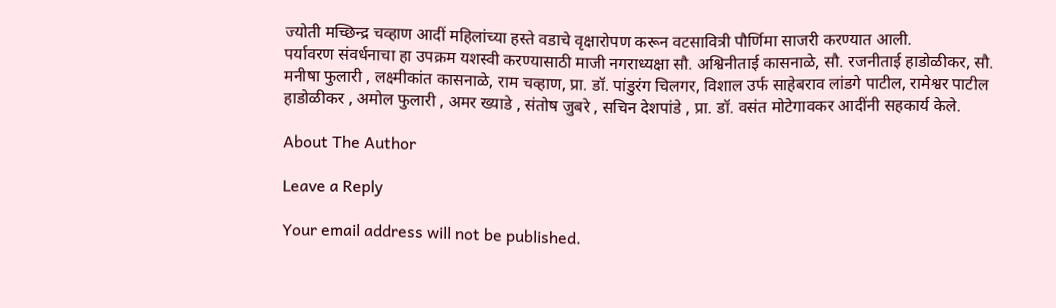ज्योती मच्छिन्द्र चव्हाण आदीं महिलांच्या हस्ते वडाचे वृक्षारोपण करून वटसावित्री पौर्णिमा साजरी करण्यात आली.
पर्यावरण संवर्धनाचा हा उपक्रम यशस्वी करण्यासाठी माजी नगराध्यक्षा सौ. अश्विनीताई कासनाळे, सौ. रजनीताई हाडोळीकर, सौ. मनीषा फुलारी , लक्ष्मीकांत कासनाळे, राम चव्हाण, प्रा. डॉ. पांडुरंग चिलगर, विशाल उर्फ साहेबराव लांडगे पाटील, रामेश्वर पाटील हाडोळीकर , अमोल फुलारी , अमर ख्याडे , संतोष जुबरे , सचिन देशपांडे , प्रा. डॉ. वसंत मोटेगावकर आदींनी सहकार्य केले.

About The Author

Leave a Reply

Your email address will not be published.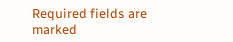Required fields are marked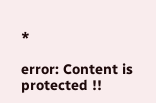*

error: Content is protected !!